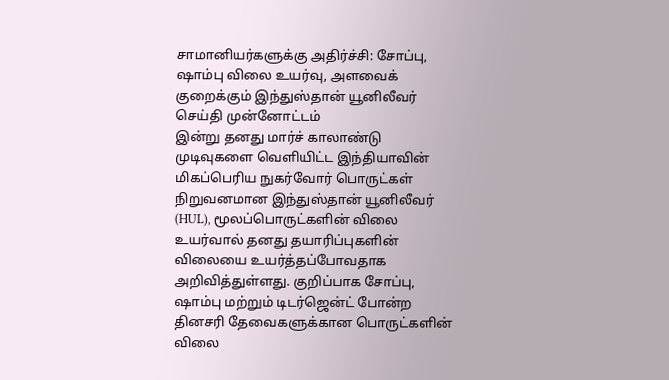சாமானியர்களுக்கு அதிர்ச்சி: சோப்பு, ஷாம்பு விலை உயர்வு, அளவைக் குறைக்கும் இந்துஸ்தான் யூனிலீவர்
செய்தி முன்னோட்டம்
இன்று தனது மார்ச் காலாண்டு முடிவுகளை வெளியிட்ட இந்தியாவின் மிகப்பெரிய நுகர்வோர் பொருட்கள் நிறுவனமான இந்துஸ்தான் யூனிலீவர் (HUL), மூலப்பொருட்களின் விலை உயர்வால் தனது தயாரிப்புகளின் விலையை உயர்த்தப்போவதாக அறிவித்துள்ளது. குறிப்பாக சோப்பு, ஷாம்பு மற்றும் டிடர்ஜென்ட் போன்ற தினசரி தேவைகளுக்கான பொருட்களின் விலை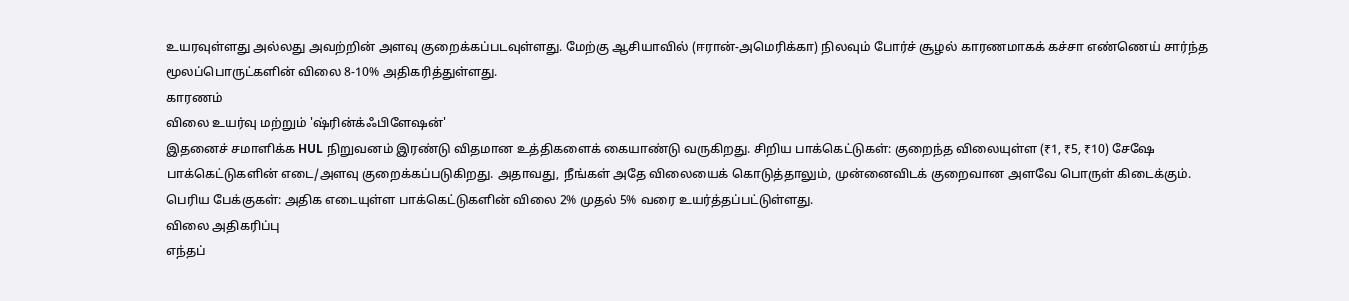உயரவுள்ளது அல்லது அவற்றின் அளவு குறைக்கப்படவுள்ளது. மேற்கு ஆசியாவில் (ஈரான்-அமெரிக்கா) நிலவும் போர்ச் சூழல் காரணமாகக் கச்சா எண்ணெய் சார்ந்த மூலப்பொருட்களின் விலை 8-10% அதிகரித்துள்ளது.
காரணம்
விலை உயர்வு மற்றும் 'ஷ்ரின்க்ஃபிளேஷன்'
இதனைச் சமாளிக்க HUL நிறுவனம் இரண்டு விதமான உத்திகளைக் கையாண்டு வருகிறது. சிறிய பாக்கெட்டுகள்: குறைந்த விலையுள்ள (₹1, ₹5, ₹10) சேஷே பாக்கெட்டுகளின் எடை/அளவு குறைக்கப்படுகிறது. அதாவது, நீங்கள் அதே விலையைக் கொடுத்தாலும், முன்னைவிடக் குறைவான அளவே பொருள் கிடைக்கும். பெரிய பேக்குகள்: அதிக எடையுள்ள பாக்கெட்டுகளின் விலை 2% முதல் 5% வரை உயர்த்தப்பட்டுள்ளது.
விலை அதிகரிப்பு
எந்தப்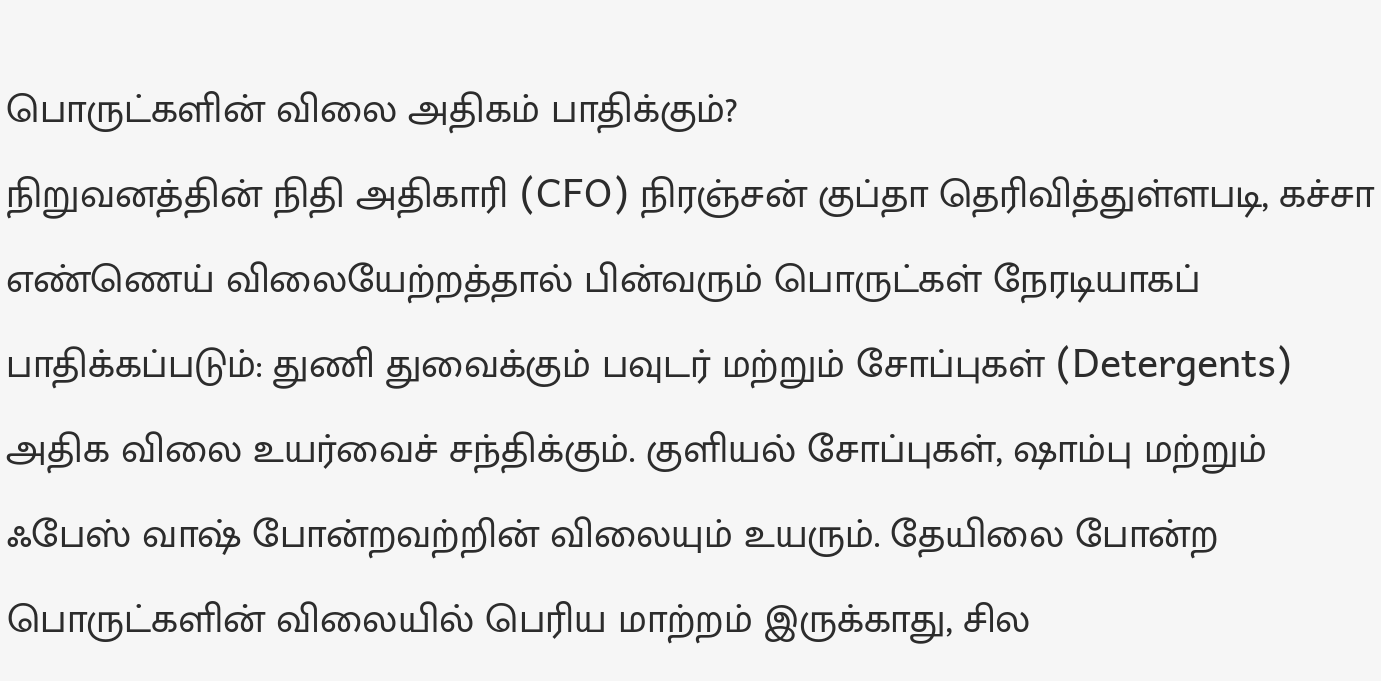பொருட்களின் விலை அதிகம் பாதிக்கும்?
நிறுவனத்தின் நிதி அதிகாரி (CFO) நிரஞ்சன் குப்தா தெரிவித்துள்ளபடி, கச்சா எண்ணெய் விலையேற்றத்தால் பின்வரும் பொருட்கள் நேரடியாகப் பாதிக்கப்படும்: துணி துவைக்கும் பவுடர் மற்றும் சோப்புகள் (Detergents) அதிக விலை உயர்வைச் சந்திக்கும். குளியல் சோப்புகள், ஷாம்பு மற்றும் ஃபேஸ் வாஷ் போன்றவற்றின் விலையும் உயரும். தேயிலை போன்ற பொருட்களின் விலையில் பெரிய மாற்றம் இருக்காது, சில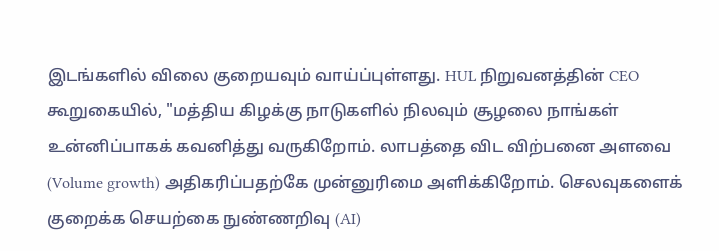இடங்களில் விலை குறையவும் வாய்ப்புள்ளது. HUL நிறுவனத்தின் CEO கூறுகையில், "மத்திய கிழக்கு நாடுகளில் நிலவும் சூழலை நாங்கள் உன்னிப்பாகக் கவனித்து வருகிறோம். லாபத்தை விட விற்பனை அளவை (Volume growth) அதிகரிப்பதற்கே முன்னுரிமை அளிக்கிறோம். செலவுகளைக் குறைக்க செயற்கை நுண்ணறிவு (AI)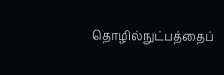தொழில்நுட்பத்தைப்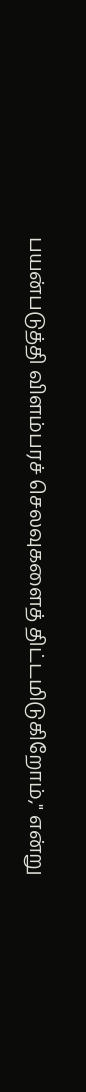பயன்படுத்தி விளம்பரச் செலவுகளைத் திட்டமிடுகிறோம்," என்று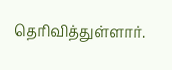தெரிவித்துள்ளார்.